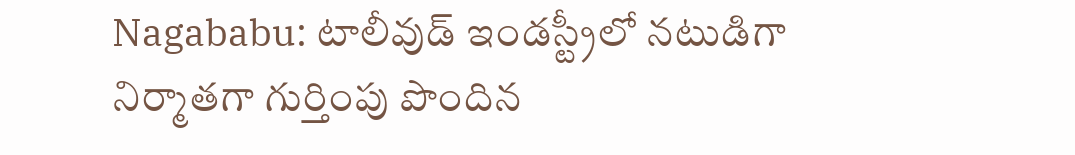Nagababu: టాలీవుడ్ ఇండస్ట్రీలో నటుడిగా నిర్మాతగా గుర్తింపు పొందిన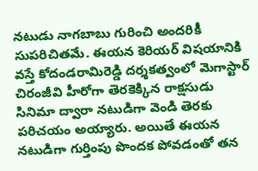నటుడు నాగబాబు గురించి అందరికీ సుపరిచితమే. ఈయన కెరియర్ విషయానికి వస్తే కోదండరామిరెడ్డి దర్శకత్వంలో మెగాస్టార్ చిరంజీవి హీరోగా తెరకెక్కిన రాక్షసుడు సినిమా ద్వారా నటుడిగా వెండి తెరకు పరిచయం అయ్యారు. అయితే ఈయన నటుడిగా గుర్తింపు పొందక పోవడంతో తన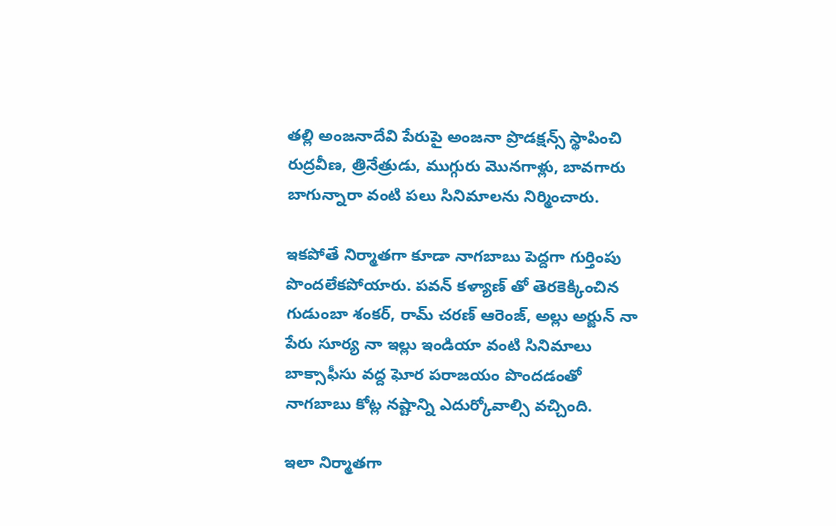తల్లి అంజనాదేవి పేరుపై అంజనా ప్రొడక్షన్స్ స్థాపించి రుద్రవీణ, త్రినేత్రుడు, ముగ్గురు మొనగాళ్లు, బావగారు బాగున్నారా వంటి పలు సినిమాలను నిర్మించారు.

ఇకపోతే నిర్మాతగా కూడా నాగబాబు పెద్దగా గుర్తింపు పొందలేకపోయారు. పవన్ కళ్యాణ్ తో తెరకెక్కించిన గుడుంబా శంకర్, రామ్ చరణ్ ఆరెంజ్, అల్లు అర్జున్ నా పేరు సూర్య నా ఇల్లు ఇండియా వంటి సినిమాలు బాక్సాఫీసు వద్ద ఘోర పరాజయం పొందడంతో నాగబాబు కోట్ల నష్టాన్ని ఎదుర్కోవాల్సి వచ్చింది.

ఇలా నిర్మాతగా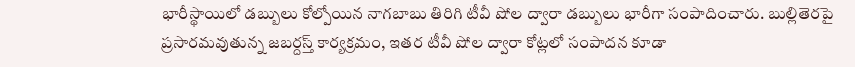భారీస్థాయిలో డబ్బులు కోల్పోయిన నాగబాబు తిరిగి టీవీ షోల ద్వారా డబ్బులు భారీగా సంపాదించారు. బుల్లితెరపై ప్రసారమవుతున్న జబర్దస్త్ కార్యక్రమం, ఇతర టీవీ షోల ద్వారా కోట్లలో సంపాదన కూడా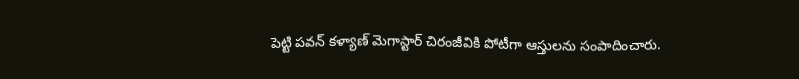పెట్టి పవన్ కళ్యాణ్ మెగాస్టార్ చిరంజీవికి పోటీగా ఆస్తులను సంపాదించారు.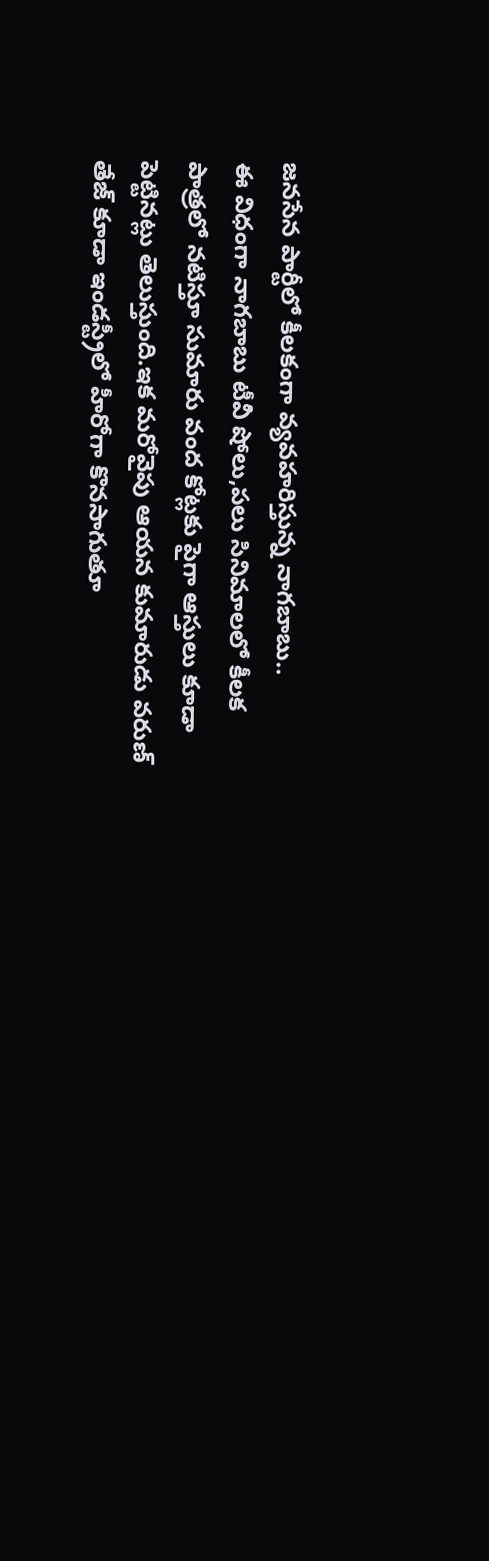జనసేన పార్టీలో కీలకంగా వ్యవహరిస్తున్న నాగబాబు..
ఈ విధంగా నాగబాబు టీవీ షోలు,పలు సినిమాలలో కీలక పాత్రలో నటిస్తూ సుమారు వంద కోట్లకు పైగా ఆస్తులు కూడా పెట్టినట్లు తెలుస్తుంది.ఇక మరోవైపు ఆయన కుమారుడు వరుణ్ తేజ్ కూడా ఇండస్ట్రీలో హీరోగా కొనసాగుతూ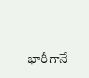భారీగానే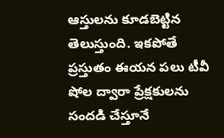ఆస్తులను కూడబెట్టిన తెలుస్తుంది. ఇకపోతే ప్రస్తుతం ఈయన పలు టీవీ షోల ద్వారా ప్రేక్షకులను సందడి చేస్తూనే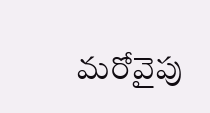మరోవైపు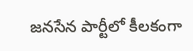జనసేన పార్టీలో కీలకంగా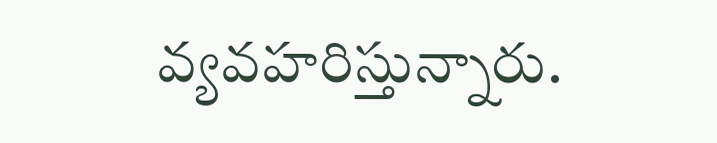వ్యవహరిస్తున్నారు.